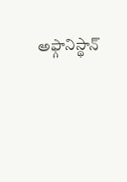అఫ్గానిస్థాన్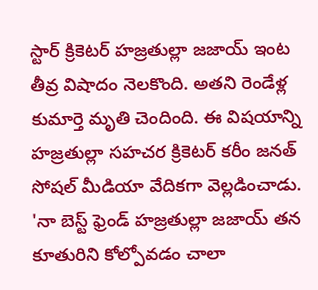స్టార్ క్రికెటర్ హజ్రతుల్లా జజాయ్ ఇంట తీవ్ర విషాదం నెలకొంది. అతని రెండేళ్ల కుమార్తె మృతి చెందింది. ఈ విషయాన్ని హజ్రతుల్లా సహచర క్రికెటర్ కరీం జనత్ సోషల్ మీడియా వేదికగా వెల్లడించాడు. 'నా బెస్ట్ ఫ్రెండ్ హజ్రతుల్లా జజాయ్ తన కూతురిని కోల్పోవడం చాలా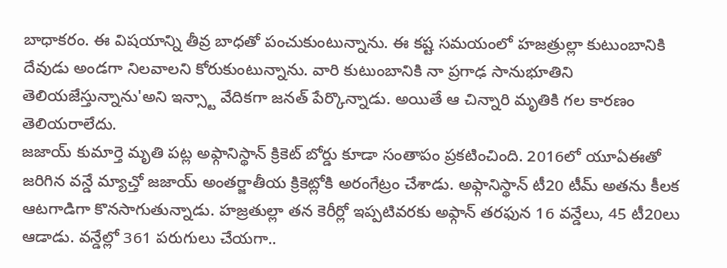బాధాకరం. ఈ విషయాన్ని తీవ్ర బాధతో పంచుకుంటున్నాను. ఈ కష్ట సమయంలో హజత్రుల్లా కుటుంబానికి దేవుడు అండగా నిలవాలని కోరుకుంటున్నాను. వారి కుటుంబానికి నా ప్రగాఢ సానుభూతిని తెలియజేస్తున్నాను'అని ఇన్స్టా వేదికగా జనత్ పేర్కొన్నాడు. అయితే ఆ చిన్నారి మృతికి గల కారణం తెలియరాలేదు.
జజాయ్ కుమార్తె మృతి పట్ల అఫ్గానిస్థాన్ క్రికెట్ బోర్డు కూడా సంతాపం ప్రకటించింది. 2016లో యూఏఈతో జరిగిన వన్డే మ్యాచ్తో జజాయ్ అంతర్జాతీయ క్రికెట్లోకి అరంగేట్రం చేశాడు. అఫ్గానిస్థాన్ టీ20 టీమ్ అతను కీలక ఆటగాడిగా కొనసాగుతున్నాడు. హజ్రతుల్లా తన కెరీర్లో ఇప్పటివరకు అఫ్గాన్ తరఫున 16 వన్డేలు, 45 టీ20లు ఆడాడు. వన్డేల్లో 361 పరుగులు చేయగా..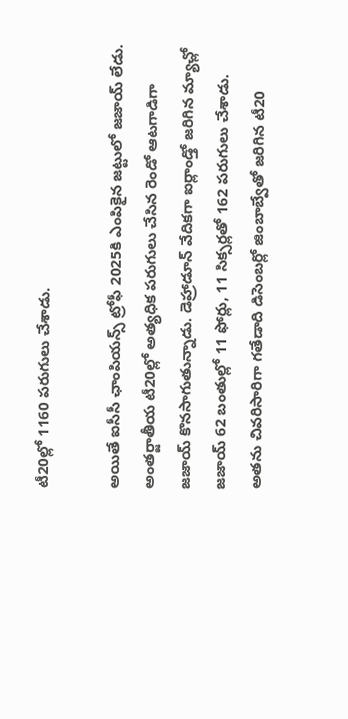టీ20ల్లో 1160 పరుగులు చేశాడు.

అయితే ఐసీసీ ఛాంపియన్స్ ట్రోఫీ 2025కి ఎంపికైన జట్టులో జజాయ్ లేడు. అంతర్జాతీయ టీ20ల్లో అత్యధిక పరుగులు చేసిన రెండో ఆటగాడిగా జజాయ్ కొనసాగుతున్నాడు. డెహ్రాడూన్ వేదికగా ఐర్లాండ్తో జరిగిన మ్యాచ్లో జజాయ్ 62 బంతుల్లో 11 ఫోర్లు, 11 సిక్సర్లతో 162 పరుగులు చేశాడు. అతను చివరిసారిగా గతేడాది డిసెంబర్లో జింబాబ్వేతో జరిగిన టీ20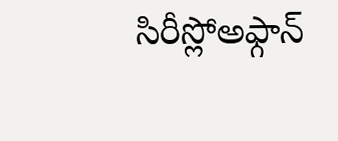సిరీస్లోఅఫ్గాన్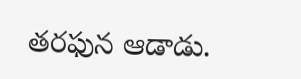తరఫున ఆడాడు.